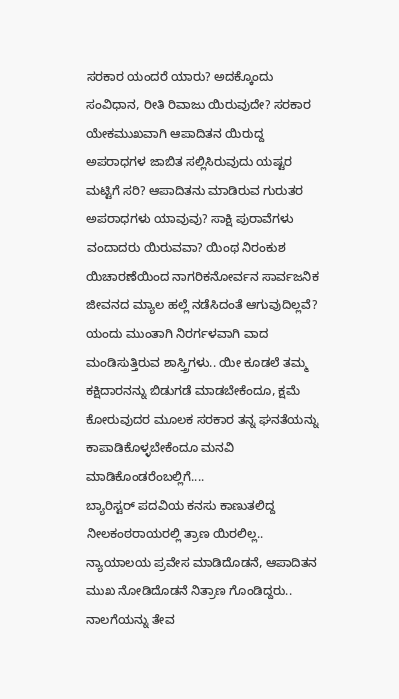ಸರಕಾರ ಯಂದರೆ ಯಾರು? ಅದಕ್ಕೊಂದು ಸಂವಿಧಾನ, ರೀತಿ ರಿವಾಜು ಯಿರುವುದೇ? ಸರಕಾರ ಯೇಕಮುಖವಾಗಿ ಆಪಾದಿತನ ಯಿರುದ್ದ ಅಪರಾಧಗಳ ಜಾಬಿತ ಸಲ್ಲಿಸಿರುವುದು ಯಷ್ಟರ ಮಟ್ಟಿಗೆ ಸರಿ? ಆಪಾದಿತನು ಮಾಡಿರುವ ಗುರುತರ ಅಪರಾಧಗಳು ಯಾವುವು? ಸಾಕ್ಷಿ ಪುರಾವೆಗಳು ವಂದಾದರು ಯಿರುವವಾ? ಯಿಂಥ ನಿರಂಕುಶ ಯಿಚಾರಣೆಯಿಂದ ನಾಗರಿಕನೋರ್ವನ ಸಾರ್ವಜನಿಕ ಜೀವನದ ಮ್ಯಾಲ ಹಲ್ಲೆ ನಡೆಸಿದಂತೆ ಆಗುವುದಿಲ್ಲವೆ? ಯಂದು ಮುಂತಾಗಿ ನಿರರ್ಗಳವಾಗಿ ವಾದ ಮಂಡಿಸುತ್ತಿರುವ ಶಾಸ್ತ್ರಿಗಳು.. ಯೀ ಕೂಡಲೆ ತಮ್ಮ ಕಕ್ಷಿದಾರನನ್ನು ಬಿಡುಗಡೆ ಮಾಡಬೇಕೆಂದೂ, ಕ್ಷಮೆ ಕೋರುವುದರ ಮೂಲಕ ಸರಕಾರ ತನ್ನ ಘನತೆಯನ್ನು ಕಾಪಾಡಿಕೊಳ್ಳಬೇಕೆಂದೂ ಮನವಿ ಮಾಡಿಕೊಂಡರೆಂಬಲ್ಲಿಗೆ....
ಬ್ಯಾರಿಸ್ಟರ್ ಪದವಿಯ ಕನಸು ಕಾಣುತಲಿದ್ದ ನೀಲಕಂಠರಾಯರಲ್ಲಿ ತ್ರಾಣ ಯಿರಲಿಲ್ಲ.. ನ್ಯಾಯಾಲಯ ಪ್ರವೇಸ ಮಾಡಿದೊಡನೆ, ಆಪಾದಿತನ ಮುಖ ನೋಡಿದೊಡನೆ ನಿತ್ರಾಣ ಗೊಂಡಿದ್ದರು.. ನಾಲಗೆಯನ್ನು ತೇವ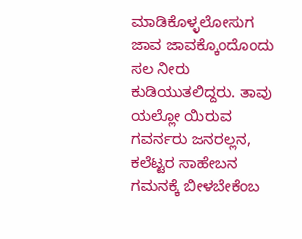ಮಾಡಿಕೊಳ್ಳಲೋಸುಗ ಜಾವ ಜಾವಕ್ಕೊಂದೊಂದು ಸಲ ನೀರು ಕುಡಿಯುತಲಿದ್ದರು. ತಾವು ಯಲ್ಲೋ ಯಿರುವ ಗವರ್ನರು ಜನರಲ್ಲನ, ಕಲೆಟ್ಟರ ಸಾಹೇಬನ ಗಮನಕ್ಕೆ ಬೀಳಬೇಕೆಂಬ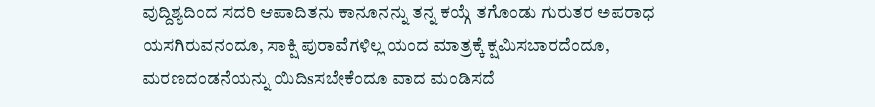ವುದ್ದಿಶ್ಯದಿಂದ ಸದರಿ ಆಪಾದಿತನು ಕಾನೂನನ್ನು ತನ್ನ ಕಯ್ಗೆ ತಗೊಂಡು ಗುರುತರ ಅಪರಾಧ ಯಸಗಿರುವನಂದೂ, ಸಾಕ್ಷಿ ಪುರಾವೆಗಳಿಲ್ಲ ಯಂದ ಮಾತ್ರಕ್ಕೆ ಕ್ಷಮಿಸಬಾರದೆಂದೂ, ಮರಣದಂಡನೆಯನ್ನು ಯಿದಿsಸಬೇಕೆಂದೂ ವಾದ ಮಂಡಿಸದೆ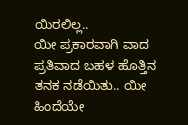ಯಿರಲಿಲ್ಲ..
ಯೀ ಪ್ರಕಾರವಾಗಿ ವಾದ ಪ್ರತಿವಾದ ಬಹಳ ಹೊತ್ತಿನ ತನಕ ನಡೆಯಿತು.. ಯೀ ಹಿಂದೆಯೇ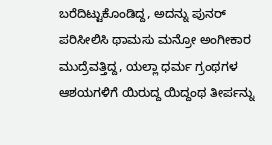ಬರೆದಿಟ್ಟುಕೊಂಡಿದ್ದ, ಅದನ್ನು ಪುನರ್ ಪರಿಸೀಲಿಸಿ ಥಾಮಸು ಮನ್ರೋ ಅಂಗೀಕಾರ ಮುದ್ರೆವತ್ತಿದ್ದ, ಯಲ್ಲಾ ಧರ್ಮ ಗ್ರಂಥಗಳ ಆಶಯಗಳಿಗೆ ಯಿರುದ್ದ ಯಿದ್ದಂಥ ತೀರ್ಪನ್ನು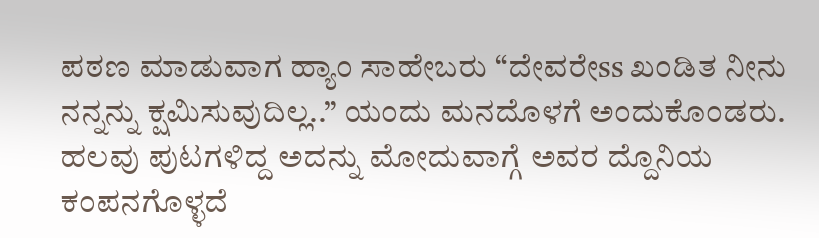ಪಠಣ ಮಾಡುವಾಗ ಹ್ಯಾಂ ಸಾಹೇಬರು “ದೇವರೇss ಖಂಡಿತ ನೀನು ನನ್ನನ್ನು ಕ್ಷಮಿಸುವುದಿಲ್ಲ..” ಯಂದು ಮನದೊಳಗೆ ಅಂದುಕೊಂಡರು. ಹಲವು ಪುಟಗಳಿದ್ದ ಅದನ್ನು ಮೋದುವಾಗ್ಗೆ ಅವರ ದ್ದೊನಿಯ ಕಂಪನಗೊಳ್ಳದೆ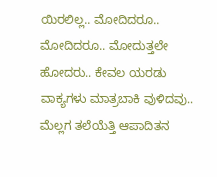ಯಿರಲಿಲ್ಲ.. ಮೋದಿದರೂ.. ಮೋದಿದರೂ.. ಮೋದುತ್ತಲೇ ಹೋದರು.. ಕೇವಲ ಯರಡು ವಾಕ್ಯಗಳು ಮಾತ್ರಬಾಕಿ ವುಳಿದವು.. ಮೆಲ್ಲಗ ತಲೆಯೆತ್ತಿ ಆಪಾದಿತನ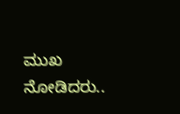ಮುಖ ನೋಡಿದರು..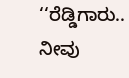‘‘ರೆಡ್ಡಿಗಾರು.. ನೀವು